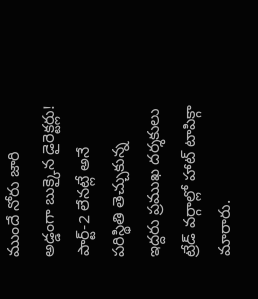ముందే నోరు జారి అడ్డంగా బుక్కైన డైరెక్టర్లు!
పార్ట్-2 లేనట్లే అనే పరిస్థితి తెచ్చుకున్న ఇద్దరు ప్రముఖ దర్శకులు ట్రేడ్ వర్గాల్లో హాట్ టాపిక్గా మారారు.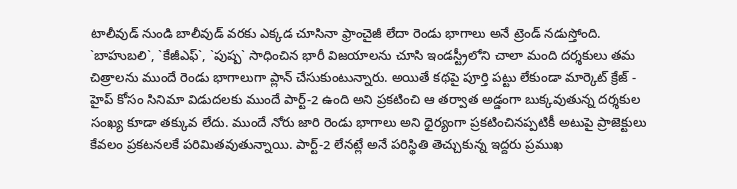టాలీవుడ్ నుండి బాలీవుడ్ వరకు ఎక్కడ చూసినా ఫ్రాంచైజీ లేదా రెండు భాగాలు అనే ట్రెండ్ నడుస్తోంది. `బాహుబలి`, `కేజీఎఫ్`, `పుష్ప` సాధించిన భారీ విజయాలను చూసి ఇండస్ట్రీలోని చాలా మంది దర్శకులు తమ చిత్రాలను ముందే రెండు భాగాలుగా ప్లాన్ చేసుకుంటున్నారు. అయితే కథపై పూర్తి పట్టు లేకుండా మార్కెట్ క్రేజ్ - హైప్ కోసం సినిమా విడుదలకు ముందే పార్ట్-2 ఉంది అని ప్రకటించి ఆ తర్వాత అడ్డంగా బుక్కవుతున్న దర్శకుల సంఖ్య కూడా తక్కువ లేదు. ముందే నోరు జారి రెండు భాగాలు అని ధైర్యంగా ప్రకటించినప్పటికీ అటుపై ప్రాజెక్టులు కేవలం ప్రకటనలకే పరిమితవుతున్నాయి. పార్ట్-2 లేనట్లే అనే పరిస్థితి తెచ్చుకున్న ఇద్దరు ప్రముఖ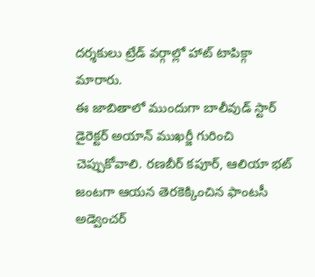దర్శకులు ట్రేడ్ వర్గాల్లో హాట్ టాపిక్గా మారారు.
ఈ జాబితాలో ముందుగా బాలీవుడ్ స్టార్ డైరెక్టర్ అయాన్ ముఖర్జీ గురించి చెప్పుకోవాలి. రణబీర్ కపూర్, ఆలియా భట్ జంటగా ఆయన తెరకెక్కించిన ఫాంటసీ అడ్వెంచర్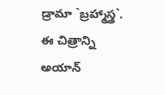డ్రామా `బ్రహ్మాస్త్ర`. ఈ చిత్రాన్ని అయాన్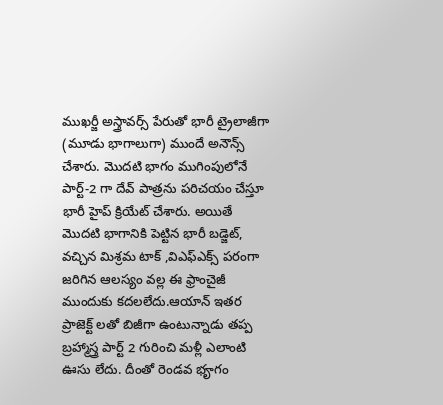ముఖర్జీ అస్త్రావర్స్ పేరుతో భారీ ట్రైలాజీగా (మూడు భాగాలుగా) ముందే అనౌన్స్ చేశారు. మొదటి భాగం ముగింపులోనే పార్ట్-2 గా దేవ్ పాత్రను పరిచయం చేస్తూ భారీ హైప్ క్రియేట్ చేశారు. అయితే మొదటి భాగానికి పెట్టిన భారీ బడ్జెట్, వచ్చిన మిశ్రమ టాక్ ,విఎఫ్ఎక్స్ పరంగా జరిగిన ఆలస్యం వల్ల ఈ ఫ్రాంచైజీ ముందుకు కదలలేదు.ఆయాన్ ఇతర ప్రాజెక్ట్ లతో బిజీగా ఉంటున్నాడు తప్ప బ్రహ్మాస్త్ర పార్ట్ 2 గురించి మళ్లీ ఎలాంటి ఊసు లేదు. దీంతో రెండవ భౄగం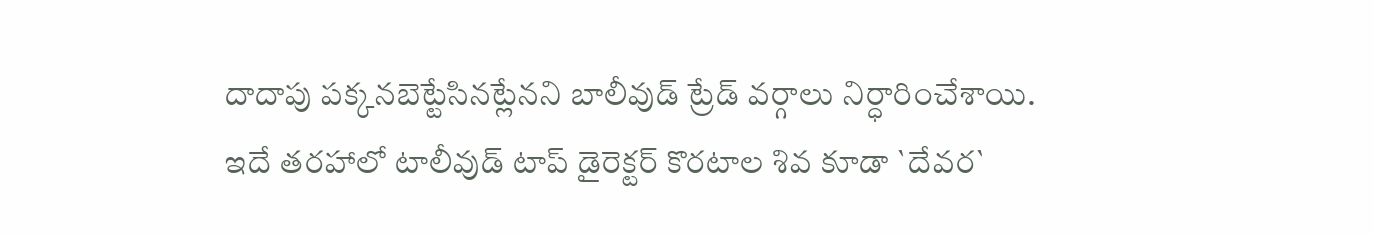దాదాపు పక్కనబెట్టేసినట్లేనని బాలీవుడ్ ట్రేడ్ వర్గాలు నిర్ధారించేశాయి.
ఇదే తరహాలో టాలీవుడ్ టాప్ డైరెక్టర్ కొరటాల శివ కూడా `దేవర`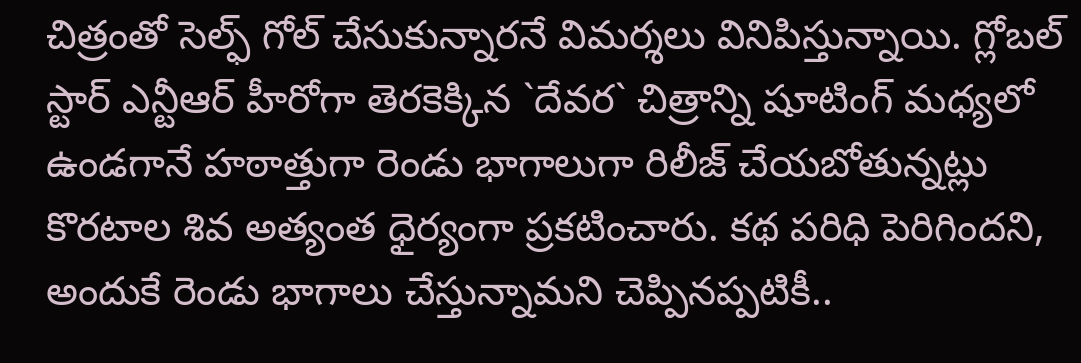చిత్రంతో సెల్ఫ్ గోల్ చేసుకున్నారనే విమర్శలు వినిపిస్తున్నాయి. గ్లోబల్ స్టార్ ఎన్టీఆర్ హీరోగా తెరకెక్కిన `దేవర` చిత్రాన్ని షూటింగ్ మధ్యలో ఉండగానే హఠాత్తుగా రెండు భాగాలుగా రిలీజ్ చేయబోతున్నట్లు కొరటాల శివ అత్యంత ధైర్యంగా ప్రకటించారు. కథ పరిధి పెరిగిందని, అందుకే రెండు భాగాలు చేస్తున్నామని చెప్పినప్పటికీ..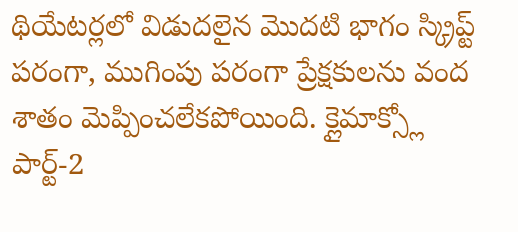థియేటర్లలో విడుదలైన మొదటి భాగం స్క్రిప్ట్ పరంగా, ముగింపు పరంగా ప్రేక్షకులను వంద శాతం మెప్పించలేకపోయింది. క్లైమాక్స్లో పార్ట్-2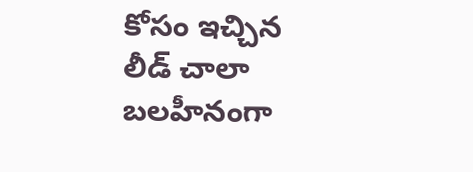కోసం ఇచ్చిన లీడ్ చాలా బలహీనంగా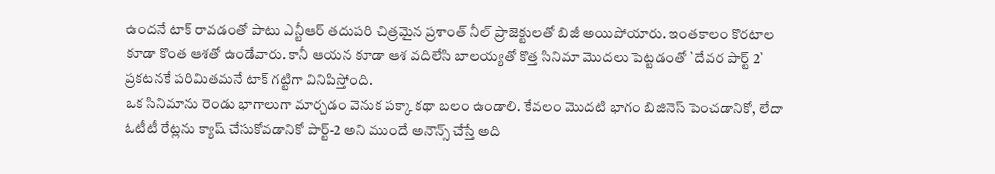ఉందనే టాక్ రావడంతో పాటు ఎన్టీఆర్ తదుపరి చిత్రమైన ప్రశాంత్ నీల్ ప్రాజెక్టులతో బిజీ అయిపోయారు. ఇంతకాలం కొరటాల కూడా కొంత ఆశతో ఉండేవారు. కానీ ఆయన కూడా ఆశ వదిలేసి బాలయ్యతో కొత్త సినిమా మొదలు పెట్టడంతో `దేవర పార్ట్ 2` ప్రకటనకే పరిమితమనే టాక్ గట్టిగా వినిపిస్తోంది.
ఒక సినిమాను రెండు భాగాలుగా మార్చడం వెనుక పక్కా కథా బలం ఉండాలి. కేవలం మొదటి భాగం బిజినెస్ పెంచడానికో, లేదా ఓటీటీ రేట్లను క్యాష్ చేసుకోవడానికో పార్ట్-2 అని ముందే అనౌన్స్ చేస్తే అది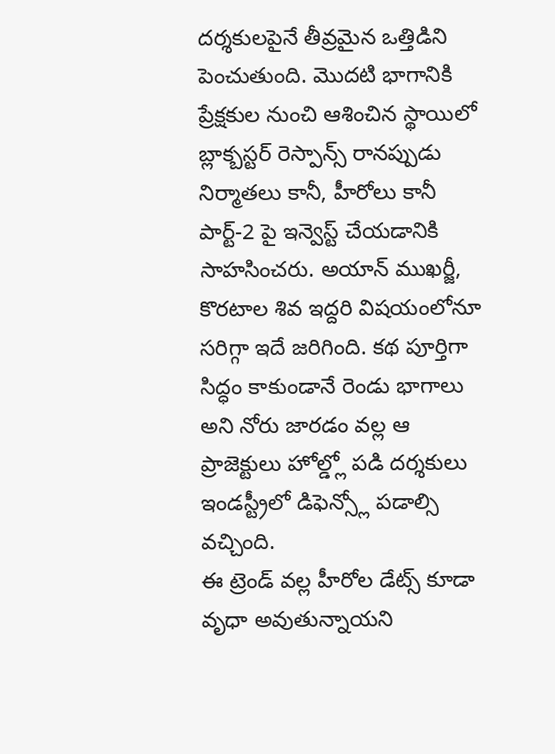దర్శకులపైనే తీవ్రమైన ఒత్తిడిని పెంచుతుంది. మొదటి భాగానికి ప్రేక్షకుల నుంచి ఆశించిన స్థాయిలో బ్లాక్బస్టర్ రెస్పాన్స్ రానప్పుడు నిర్మాతలు కానీ, హీరోలు కానీ పార్ట్-2 పై ఇన్వెస్ట్ చేయడానికి సాహసించరు. అయాన్ ముఖర్జీ, కొరటాల శివ ఇద్దరి విషయంలోనూ సరిగ్గా ఇదే జరిగింది. కథ పూర్తిగా సిద్ధం కాకుండానే రెండు భాగాలు అని నోరు జారడం వల్ల ఆ ప్రాజెక్టులు హోల్డ్లో పడి దర్శకులు ఇండస్ట్రీలో డిఫెన్స్లో పడాల్సి వచ్చింది.
ఈ ట్రెండ్ వల్ల హీరోల డేట్స్ కూడా వృధా అవుతున్నాయని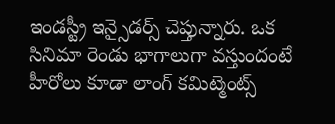ఇండస్ట్రీ ఇన్సైడర్స్ చెప్తున్నారు. ఒక సినిమా రెండు భాగాలుగా వస్తుందంటే హీరోలు కూడా లాంగ్ కమిట్మెంట్స్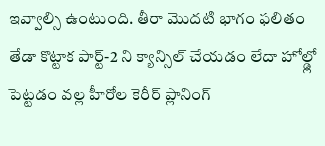ఇవ్వాల్సి ఉంటుంది. తీరా మొదటి భాగం ఫలితం తేడా కొట్టాక పార్ట్-2 ని క్యాన్సిల్ చేయడం లేదా హోల్డ్లో పెట్టడం వల్ల హీరోల కెరీర్ ప్లానింగ్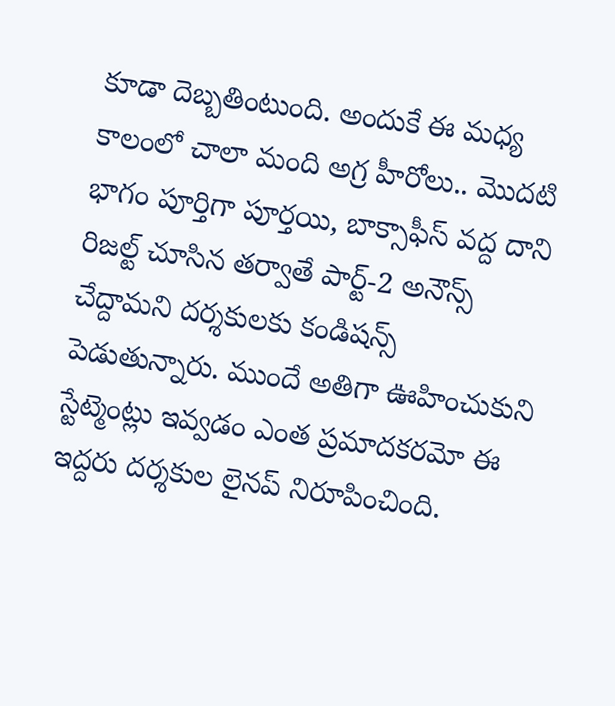కూడా దెబ్బతింటుంది. అందుకే ఈ మధ్య కాలంలో చాలా మంది అగ్ర హీరోలు.. మొదటి భాగం పూర్తిగా పూర్తయి, బాక్సాఫీస్ వద్ద దాని రిజల్ట్ చూసిన తర్వాతే పార్ట్-2 అనౌన్స్ చేద్దామని దర్శకులకు కండిషన్స్ పెడుతున్నారు. ముందే అతిగా ఊహించుకుని స్టేట్మెంట్లు ఇవ్వడం ఎంత ప్రమాదకరమో ఈ ఇద్దరు దర్శకుల లైనప్ నిరూపించింది.